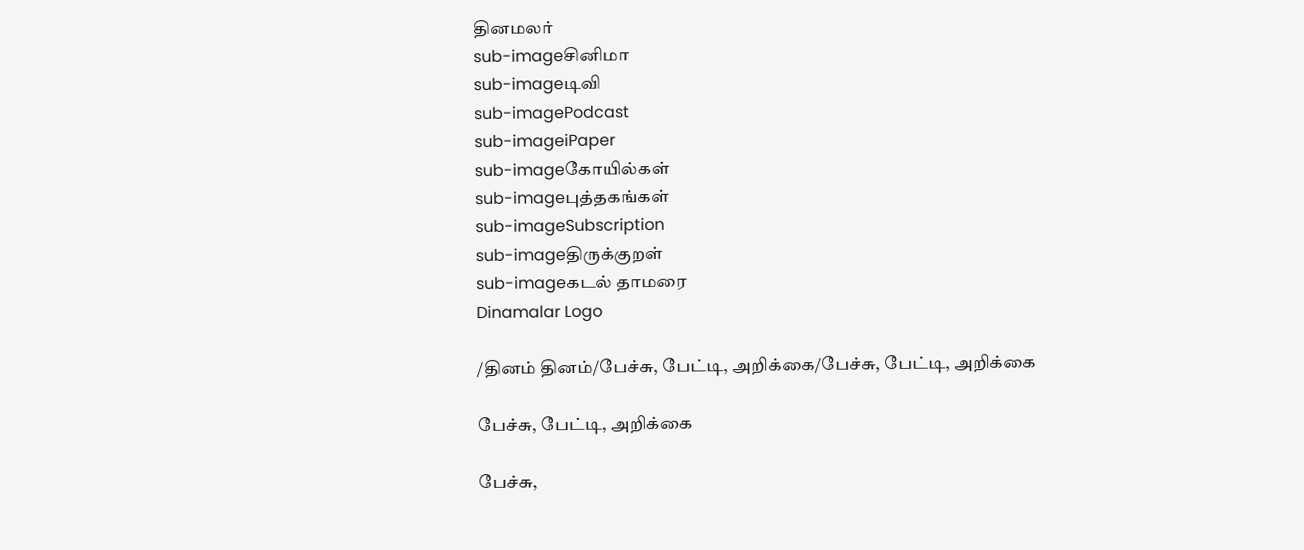தினமலர்
sub-imageசினிமா
sub-imageடிவி
sub-imagePodcast
sub-imageiPaper
sub-imageகோயில்கள்
sub-imageபுத்தகங்கள்
sub-imageSubscription
sub-imageதிருக்குறள்
sub-imageகடல் தாமரை
Dinamalar Logo

/தினம் தினம்/பேச்சு, பேட்டி, அறிக்கை/பேச்சு, பேட்டி, அறிக்கை

பேச்சு, பேட்டி, அறிக்கை

பேச்சு,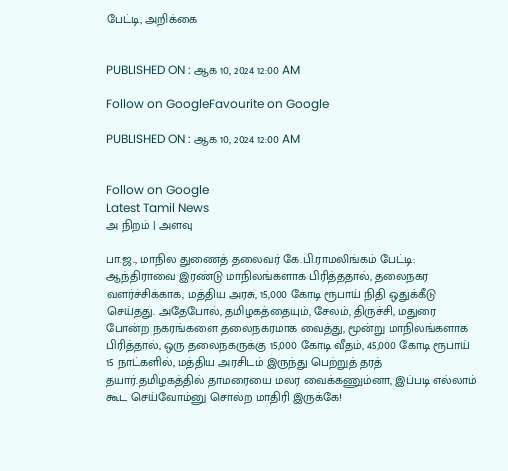பேட்டி, அறிக்கை


PUBLISHED ON : ஆக 10, 2024 12:00 AM

Follow on GoogleFavourite on Google

PUBLISHED ON : ஆக 10, 2024 12:00 AM


Follow on Google
Latest Tamil News
அ நிறம் | அளவு

பா.ஜ., மாநில துணைத் தலைவர் கே.பி.ராமலிங்கம் பேட்டி: ஆந்திராவை இரண்டு மாநிலங்களாக பிரித்ததால், தலைநகர வளர்ச்சிக்காக, மத்திய அரசு, 15,000 கோடி ரூபாய் நிதி ஒதுக்கீடு செய்தது. அதேபோல், தமிழகத்தையும், சேலம், திருச்சி, மதுரை போன்ற நகரங்களை தலைநகரமாக வைத்து, மூன்று மாநிலங்களாக பிரித்தால், ஒரு தலைநகருக்கு 15,000 கோடி வீதம், 45,000 கோடி ரூபாய் 15 நாட்களில், மத்திய அரசிடம் இருந்து பெற்றுத் தரத் தயார்.தமிழகத்தில் தாமரையை மலர வைக்கணும்னா, இப்படி எல்லாம் கூட செய்வோம்னு சொல்ற மாதிரி இருக்கே!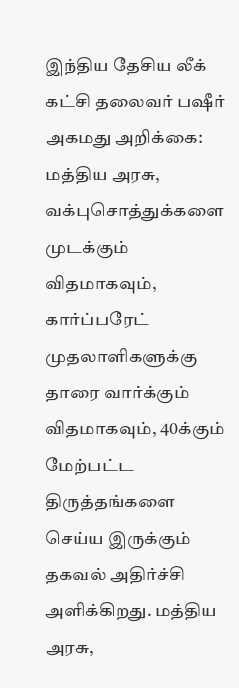இந்திய தேசிய லீக் கட்சி தலைவர் பஷீர் அகமது அறிக்கை: மத்திய அரசு, வக்புசொத்துக்களை முடக்கும் விதமாகவும், கார்ப்பரேட் முதலாளிகளுக்கு தாரை வார்க்கும் விதமாகவும், 40க்கும் மேற்பட்ட திருத்தங்களை செய்ய இருக்கும் தகவல் அதிர்ச்சி அளிக்கிறது. மத்திய அரசு,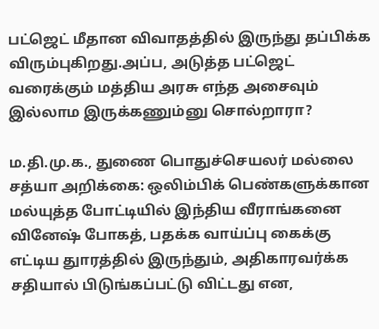பட்ஜெட் மீதான விவாதத்தில் இருந்து தப்பிக்க விரும்புகிறது.அப்ப, அடுத்த பட்ஜெட் வரைக்கும் மத்திய அரசு எந்த அசைவும் இல்லாம இருக்கணும்னு சொல்றாரா?

ம.தி.மு.க., துணை பொதுச்செயலர் மல்லை சத்யா அறிக்கை: ஒலிம்பிக் பெண்களுக்கான மல்யுத்த போட்டியில் இந்திய வீராங்கனை வினேஷ் போகத், பதக்க வாய்ப்பு கைக்கு எட்டிய துாரத்தில் இருந்தும், அதிகாரவர்க்க சதியால் பிடுங்கப்பட்டு விட்டது என,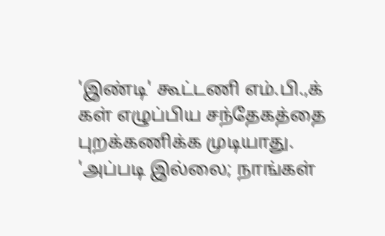'இண்டி' கூட்டணி எம்.பி.,க் கள் எழுப்பிய சந்தேகத்தை புறக்கணிக்க முடியாது. 'அப்படி இல்லை; நாங்கள்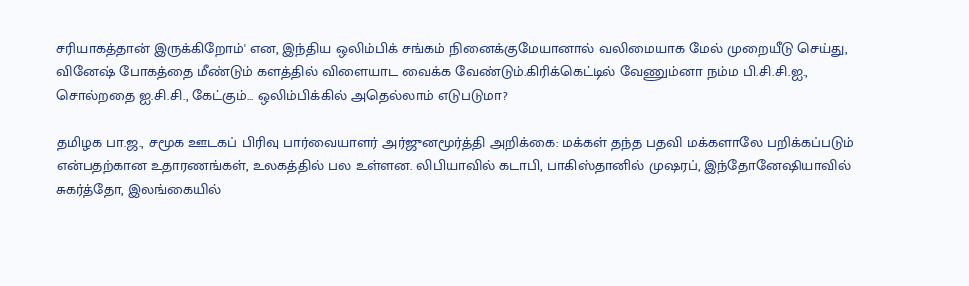சரியாகத்தான் இருக்கிறோம்' என, இந்திய ஒலிம்பிக் சங்கம் நினைக்குமேயானால் வலிமையாக மேல் முறையீடு செய்து, வினேஷ் போகத்தை மீண்டும் களத்தில் விளையாட வைக்க வேண்டும்.கிரிக்கெட்டில் வேணும்னா நம்ம பி.சி.சி.ஐ., சொல்றதை ஐ.சி.சி., கேட்கும்... ஒலிம்பிக்கில் அதெல்லாம் எடுபடுமா?

தமிழக பா.ஜ., சமூக ஊடகப் பிரிவு பார்வையாளர் அர்ஜுனமூர்த்தி அறிக்கை: மக்கள் தந்த பதவி மக்களாலே பறிக்கப்படும் என்பதற்கான உதாரணங்கள், உலகத்தில் பல உள்ளன. லிபியாவில் கடாபி, பாகிஸ்தானில் முஷரப், இந்தோனேஷியாவில் சுகர்த்தோ, இலங்கையில்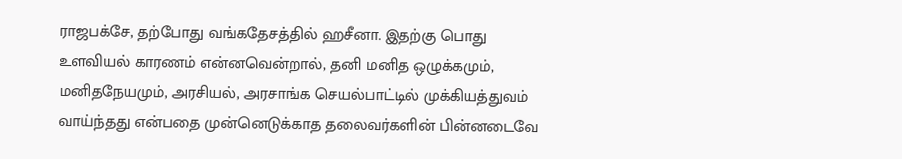ராஜபக்சே, தற்போது வங்கதேசத்தில் ஹசீனா. இதற்கு பொது உளவியல் காரணம் என்னவென்றால், தனி மனித ஒழுக்கமும், மனிதநேயமும், அரசியல், அரசாங்க செயல்பாட்டில் முக்கியத்துவம் வாய்ந்தது என்பதை முன்னெடுக்காத தலைவர்களின் பின்னடைவே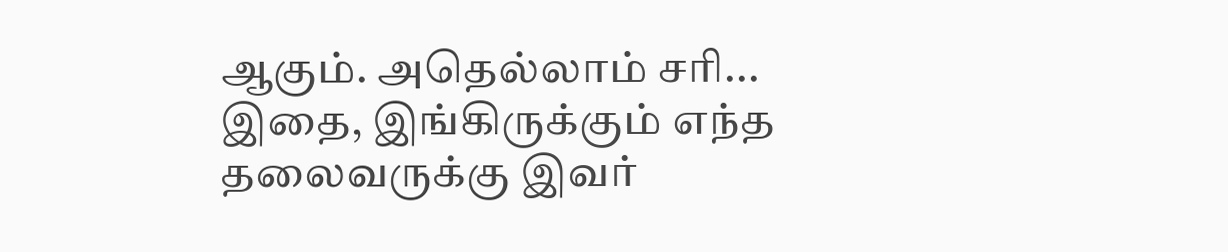ஆகும். அதெல்லாம் சரி... இதை, இங்கிருக்கும் எந்த தலைவருக்கு இவர்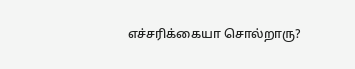எச்சரிக்கையா சொல்றாரு?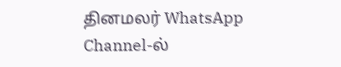தினமலர் WhatsApp Channel-ல்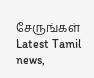சேருங்கள்
Latest Tamil news,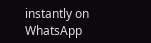instantly on WhatsApp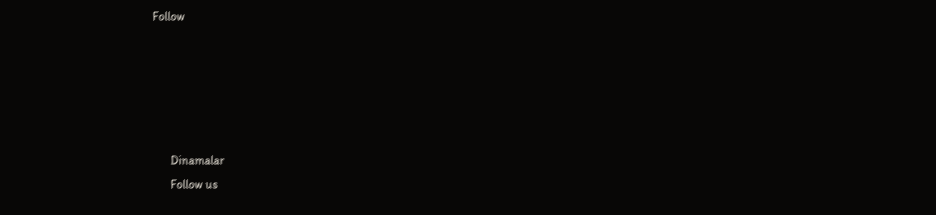Follow





      Dinamalar
      Follow us